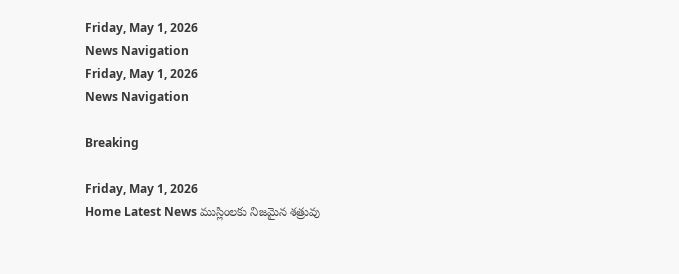Friday, May 1, 2026
News Navigation
Friday, May 1, 2026
News Navigation

Breaking

Friday, May 1, 2026
Home Latest News ముస్లింలకు నిజమైన శత్రువు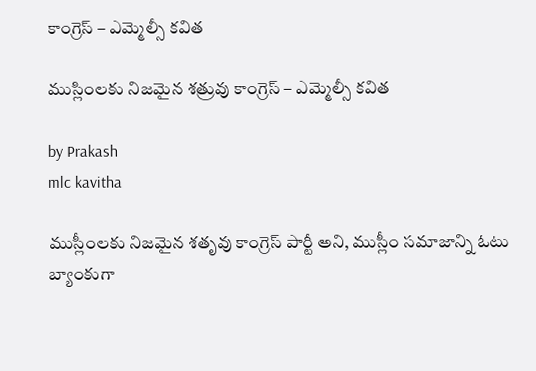కాంగ్రెస్ – ఎమ్మెల్సీ కవిత

ముస్లింలకు నిజమైన శత్రువు కాంగ్రెస్ – ఎమ్మెల్సీ కవిత

by Prakash
mlc kavitha

ముస్లీంలకు నిజమైన శతృవు కాంగ్రెస్ పార్టీ అని, ముస్లీం సమాజాన్ని ఓటు బ్యాంకుగా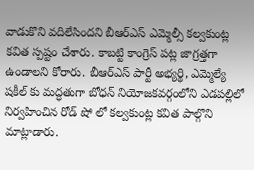వాడుకొని వదిలేసిందని బీఆర్ఎస్ ఎమ్మెల్సీ కల్వకుంట్ల కవిత స్పష్టం చేశారు. కాబట్టి కాంగ్రెస్ పట్ల జాగ్రత్తగా ఉండాలని కోరారు. బీఆర్ఎస్ పార్టీ అభ్యర్థి, ఎమ్మెల్యే షకీల్ కు మద్ధతుగా బోధన్ నియోజకవర్గంలోని ఎడపల్లిలో నిర్వహించిన రోడ్ షో లో కల్వకుంట్ల కవిత పాల్గొని మాట్లాడారు.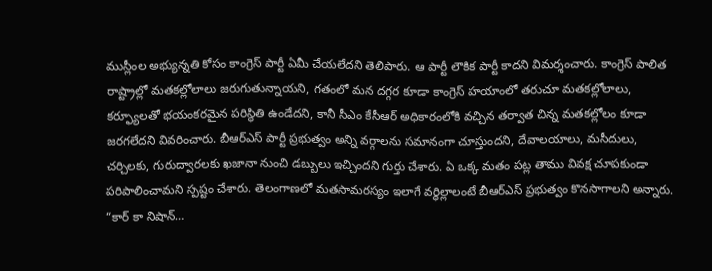ముస్లీంల అభ్యున్నతి కోసం కాంగ్రెస్ పార్టీ ఏమీ చేయలేదని తెలిపారు. ఆ పార్టీ లౌకిక పార్టీ కాదని విమర్శంచారు. కాంగ్రెస్ పాలిత రాష్ట్రాల్లో మతకల్లోలాలు జరుగుతున్నాయని, గతంలో మన దగ్గర కూడా కాంగ్రెస్ హయాంలో తరుచూ మతకల్లోలాలు, కర్ఫ్యూలతో భయంకరమైన పరిస్థితి ఉండేదని, కానీ సీఎం కేసీఆర్ అధికారంలోకి వచ్చిన తర్వాత చిన్న మతకల్లోలం కూడా జరగలేదని వివరించారు. బీఆర్ఎస్ పార్టీ ప్రభుత్వం అన్ని వర్గాలను సమానంగా చూస్తుందని, దేవాలయాలు, మసీదులు, చర్చిలకు, గురుద్వారలకు ఖజానా నుంచి డబ్బులు ఇచ్చిందని గుర్తు చేశారు. ఏ ఒక్క మతం పట్ల తాము వివక్ష చూపకుండా పరిపాలించామని స్పష్టం చేశారు. తెలంగాణలో మతసామరస్యం ఇలాగే వర్ధిల్లాలంటే బీఆర్ఎస్ ప్రభుత్వం కొనసాగాలని అన్నారు. “కార్ కా నిషాన్…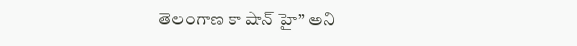తెలంగాణ కా షాన్ హై” అని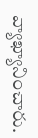వ్యాఖ్యానించారు.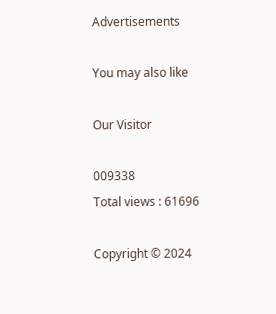Advertisements

You may also like

Our Visitor

009338
Total views : 61696

Copyright © 2024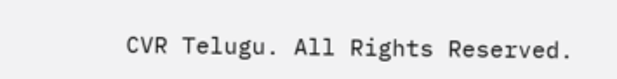CVR Telugu. All Rights Reserved.